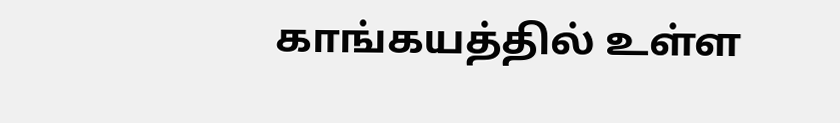காங்கயத்தில் உள்ள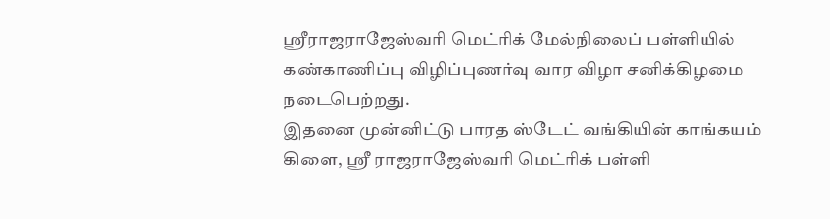ஸ்ரீராஜராஜேஸ்வரி மெட்ரிக் மேல்நிலைப் பள்ளியில் கண்காணிப்பு விழிப்புணர்வு வார விழா சனிக்கிழமை நடைபெற்றது.
இதனை முன்னிட்டு பாரத ஸ்டேட் வங்கியின் காங்கயம் கிளை, ஸ்ரீ ராஜராஜேஸ்வரி மெட்ரிக் பள்ளி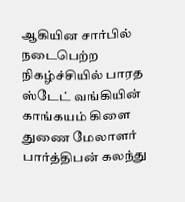ஆகியின சார்பில் நடைபெற்ற நிகழ்ச்சியில் பாரத ஸ்டேட் வங்கியின் காங்கயம் கிளை துணை மேலாளர் பார்த்திபன் கலந்து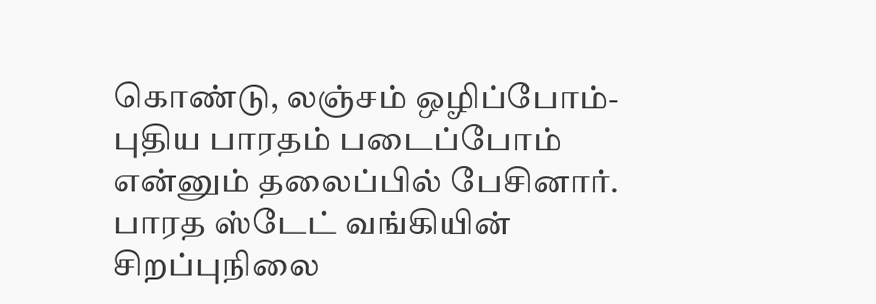கொண்டு, லஞ்சம் ஒழிப்போம்-புதிய பாரதம் படைப்போம் என்னும் தலைப்பில் பேசினார்.
பாரத ஸ்டேட் வங்கியின் சிறப்புநிலை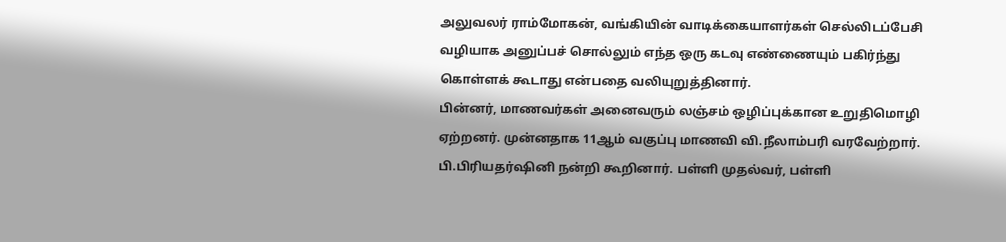அலுவலர் ராம்மோகன், வங்கியின் வாடிக்கையாளர்கள் செல்லிடப்பேசி வழியாக அனுப்பச் சொல்லும் எந்த ஒரு கடவு எண்ணையும் பகிர்ந்து கொள்ளக் கூடாது என்பதை வலியுறுத்தினார்.
பின்னர், மாணவர்கள் அனைவரும் லஞ்சம் ஒழிப்புக்கான உறுதிமொழி ஏற்றனர். முன்னதாக 11ஆம் வகுப்பு மாணவி வி.நீலாம்பரி வரவேற்றார்.
பி.பிரியதர்ஷினி நன்றி கூறினார். பள்ளி முதல்வர், பள்ளி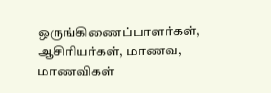ஒருங்கிணைப்பாளர்கள், ஆசிரியர்கள், மாணவ, மாணவிகள்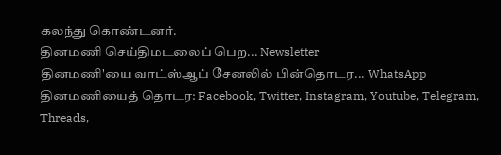கலந்து கொண்டனர்.
தினமணி செய்திமடலைப் பெற... Newsletter
தினமணி'யை வாட்ஸ்ஆப் சேனலில் பின்தொடர... WhatsApp
தினமணியைத் தொடர: Facebook, Twitter, Instagram, Youtube, Telegram, Threads,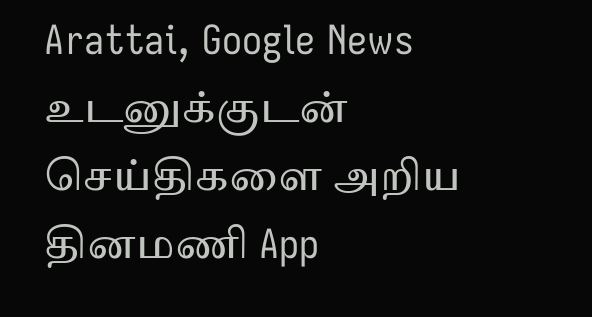Arattai, Google News
உடனுக்குடன் செய்திகளை அறிய தினமணி App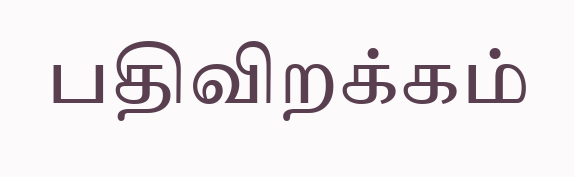பதிவிறக்கம்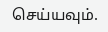செய்யவும்.